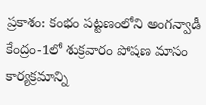ప్రకాశం: కంభం పట్టణంలోని అంగన్వాడీ కేంద్రం-1లో శుక్రవారం పోషణ మాసం కార్యక్రమాన్ని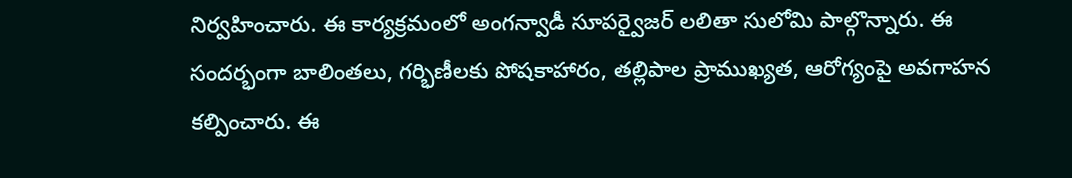నిర్వహించారు. ఈ కార్యక్రమంలో అంగన్వాడీ సూపర్వైజర్ లలితా సులోమి పాల్గొన్నారు. ఈ సందర్భంగా బాలింతలు, గర్భిణీలకు పోషకాహారం, తల్లిపాల ప్రాముఖ్యత, ఆరోగ్యంపై అవగాహన కల్పించారు. ఈ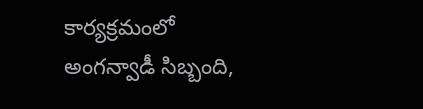కార్యక్రమంలో అంగన్వాడీ సిబ్బంది,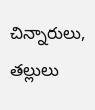చిన్నారులు, తల్లులు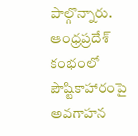పాల్గొన్నారు.
ఆంధ్రప్రదేశ్
కంభంలో పౌష్టికాహారంపై అవగాహన